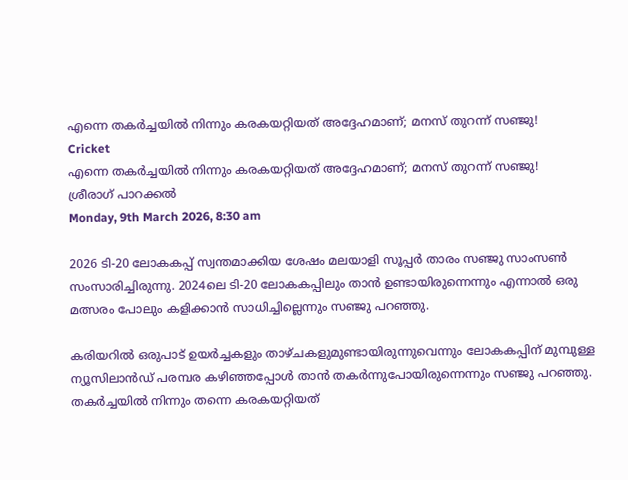എന്നെ തകര്‍ച്ചയില്‍ നിന്നും കരകയറ്റിയത് അദ്ദേഹമാണ്; മനസ് തുറന്ന് സഞ്ജു!
Cricket
എന്നെ തകര്‍ച്ചയില്‍ നിന്നും കരകയറ്റിയത് അദ്ദേഹമാണ്; മനസ് തുറന്ന് സഞ്ജു!
ശ്രീരാഗ് പാറക്കല്‍
Monday, 9th March 2026, 8:30 am

2026 ടി-20 ലോകകപ്പ് സ്വന്തമാക്കിയ ശേഷം മലയാളി സൂപ്പര്‍ താരം സഞ്ജു സാംസണ്‍ സംസാരിച്ചിരുന്നു. 2024ലെ ടി-20 ലോകകപ്പിലും താന്‍ ഉണ്ടായിരുന്നെന്നും എന്നാല്‍ ഒരു മത്സരം പോലും കളിക്കാന്‍ സാധിച്ചില്ലെന്നും സഞ്ജു പറഞ്ഞു.

കരിയറില്‍ ഒരുപാട് ഉയര്‍ച്ചകളും താഴ്ചകളുമുണ്ടായിരുന്നുവെന്നും ലോകകപ്പിന് മുമ്പുള്ള ന്യൂസിലാന്‍ഡ് പരമ്പര കഴിഞ്ഞപ്പോള്‍ താന്‍ തകര്‍ന്നുപോയിരുന്നെന്നും സഞ്ജു പറഞ്ഞു. തകര്‍ച്ചയില്‍ നിന്നും തന്നെ കരകയറ്റിയത്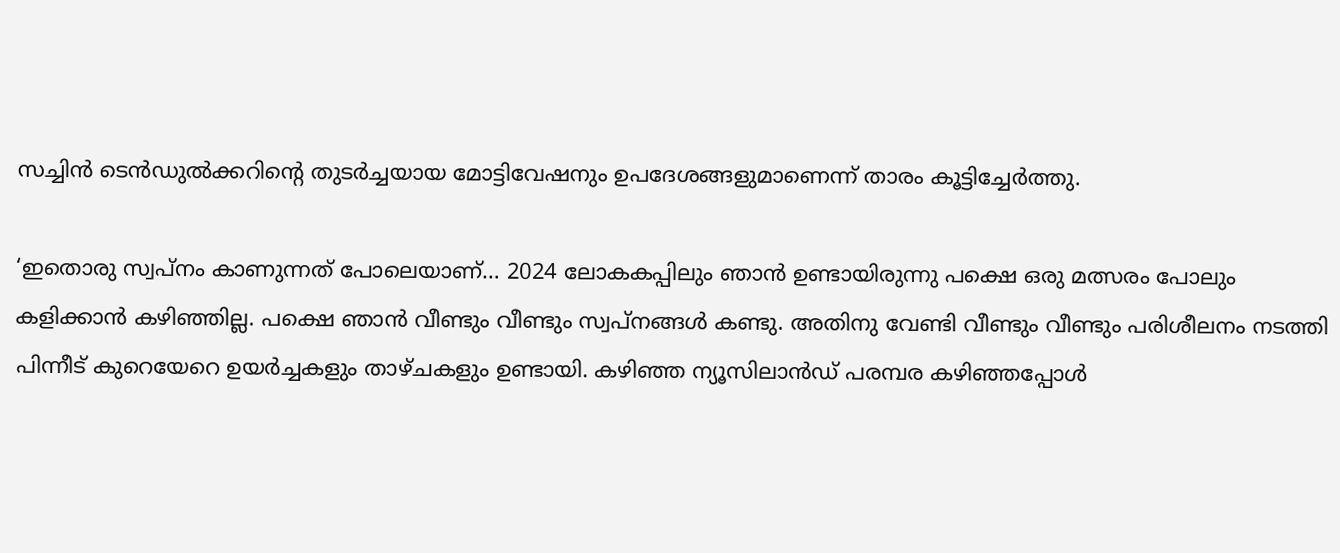സച്ചിന്‍ ടെന്‍ഡുല്‍ക്കറിന്റെ തുടര്‍ച്ചയായ മോട്ടിവേഷനും ഉപദേശങ്ങളുമാണെന്ന് താരം കൂട്ടിച്ചേര്‍ത്തു.

‘ഇതൊരു സ്വപ്നം കാണുന്നത് പോലെയാണ്… 2024 ലോകകപ്പിലും ഞാന്‍ ഉണ്ടായിരുന്നു പക്ഷെ ഒരു മത്സരം പോലും കളിക്കാന്‍ കഴിഞ്ഞില്ല. പക്ഷെ ഞാന്‍ വീണ്ടും വീണ്ടും സ്വപ്നങ്ങള്‍ കണ്ടു. അതിനു വേണ്ടി വീണ്ടും വീണ്ടും പരിശീലനം നടത്തി പിന്നീട് കുറെയേറെ ഉയര്‍ച്ചകളും താഴ്ചകളും ഉണ്ടായി. കഴിഞ്ഞ ന്യൂസിലാന്‍ഡ് പരമ്പര കഴിഞ്ഞപ്പോള്‍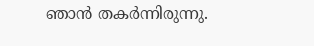ഞാന്‍ തകര്‍ന്നിരുന്നു.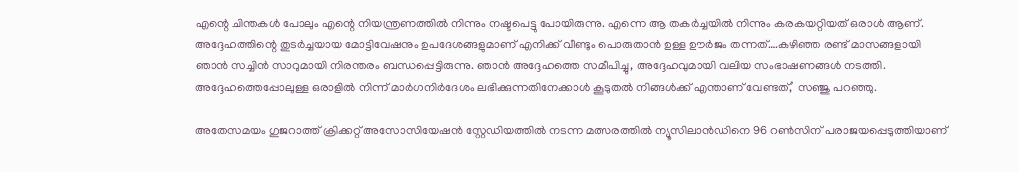എന്റെ ചിന്തകള്‍ പോലും എന്റെ നിയന്ത്രണത്തില്‍ നിന്നും നഷ്ടപെട്ടു പോയിരുന്നു. എന്നെ ആ തകര്‍ച്ചയില്‍ നിന്നും കരകയറ്റിയത് ഒരാള്‍ ആണ്. അദ്ദേഹത്തിന്റെ തുടര്‍ച്ചയായ മോട്ടിവേഷനും ഉപദേശങ്ങളുമാണ് എനിക്ക് വീണ്ടും പൊരുതാന്‍ ഉള്ള ഊര്‍ജം തന്നത്….കഴിഞ്ഞ രണ്ട് മാസങ്ങളായി ഞാന്‍ സച്ചിന്‍ സാറുമായി നിരന്തരം ബന്ധപ്പെട്ടിരുന്നു. ഞാന്‍ അദ്ദേഹത്തെ സമീപിച്ചു, അദ്ദേഹവുമായി വലിയ സംഭാഷണങ്ങള്‍ നടത്തി. അദ്ദേഹത്തെപ്പോലുള്ള ഒരാളില്‍ നിന്ന് മാര്‍ഗനിര്‍ദേശം ലഭിക്കുന്നതിനേക്കാള്‍ കൂടുതല്‍ നിങ്ങള്‍ക്ക് എന്താണ് വേണ്ടത്,’ സഞ്ജു പറഞ്ഞു.

അതേസമയം ഗുജറാത്ത് ക്രിക്കറ്റ് അസോസിയേഷന്‍ സ്റ്റേഡിയത്തില്‍ നടന്ന മത്സരത്തില്‍ ന്യൂസിലാന്‍ഡിനെ 96 റണ്‍സിന് പരാജയപ്പെടുത്തിയാണ്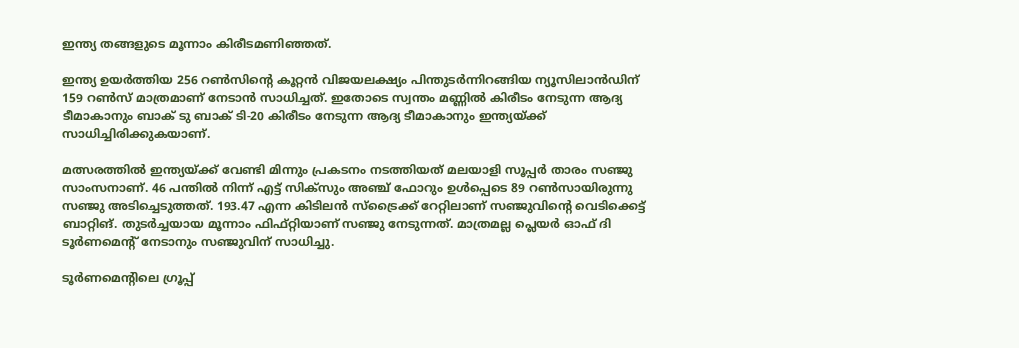ഇന്ത്യ തങ്ങളുടെ മൂന്നാം കിരീടമണിഞ്ഞത്.

ഇന്ത്യ ഉയര്‍ത്തിയ 256 റണ്‍സിന്റെ കൂറ്റന്‍ വിജയലക്ഷ്യം പിന്തുടര്‍ന്നിറങ്ങിയ ന്യൂസിലാന്‍ഡിന് 159 റണ്‍സ് മാത്രമാണ് നേടാന്‍ സാധിച്ചത്. ഇതോടെ സ്വന്തം മണ്ണില്‍ കിരീടം നേടുന്ന ആദ്യ ടീമാകാനും ബാക് ടു ബാക് ടി-20 കിരീടം നേടുന്ന ആദ്യ ടീമാകാനും ഇന്ത്യയ്ക്ക് സാധിച്ചിരിക്കുകയാണ്.

മത്സരത്തില്‍ ഇന്ത്യയ്ക്ക് വേണ്ടി മിന്നും പ്രകടനം നടത്തിയത് മലയാളി സൂപ്പര്‍ താരം സഞ്ജു സാംസനാണ്. 46 പന്തില്‍ നിന്ന് എട്ട് സിക്‌സും അഞ്ച് ഫോറും ഉള്‍പ്പെടെ 89 റണ്‍സായിരുന്നു സഞ്ജു അടിച്ചെടുത്തത്. 193.47 എന്ന കിടിലന്‍ സ്‌ട്രൈക്ക് റേറ്റിലാണ് സഞ്ജുവിന്റെ വെടിക്കെട്ട് ബാറ്റിങ്. തുടര്‍ച്ചയായ മൂന്നാം ഫിഫ്റ്റിയാണ് സഞ്ജു നേടുന്നത്. മാത്രമല്ല പ്ലെയര്‍ ഓഫ് ദി ടൂര്‍ണമെന്റ് നേടാനും സഞ്ജുവിന് സാധിച്ചു.

ടൂര്‍ണമെന്റിലെ ഗ്രൂപ്പ്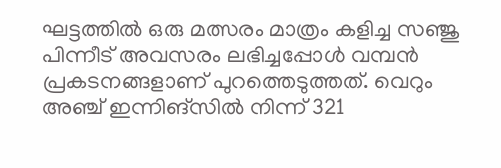ഘട്ടത്തില്‍ ഒരു മത്സരം മാത്രം കളിച്ച സഞ്ജു പിന്നീട് അവസരം ലഭിച്ചപ്പോള്‍ വമ്പന്‍ പ്രകടനങ്ങളാണ് പുറത്തെടുത്തത്. വെറും അഞ്ച് ഇന്നിങ്‌സില്‍ നിന്ന് 321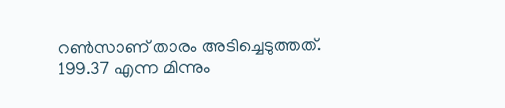റണ്‍സാണ് താരം അടിച്ചെടുത്തത്. 199.37 എന്ന മിന്നും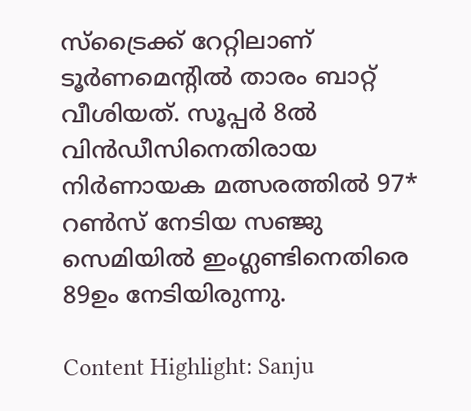സ്‌ട്രൈക്ക് റേറ്റിലാണ് ടൂര്‍ണമെന്റില്‍ താരം ബാറ്റ് വീശിയത്. സൂപ്പര്‍ 8ല്‍ വിന്‍ഡീസിനെതിരായ നിര്‍ണായക മത്സരത്തില്‍ 97* റണ്‍സ് നേടിയ സഞ്ജു സെമിയില്‍ ഇംഗ്ലണ്ടിനെതിരെ 89ഉം നേടിയിരുന്നു.

Content Highlight: Sanju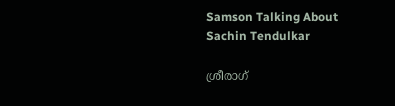Samson Talking About Sachin Tendulkar

ശ്രീരാഗ്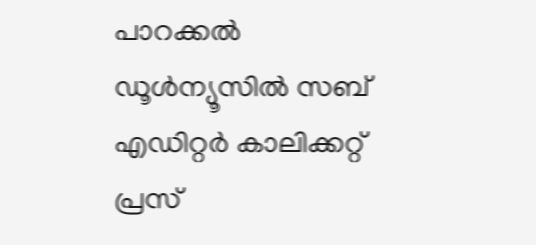പാറക്കല്‍
ഡൂള്‍ന്യൂസില്‍ സബ് എഡിറ്റര്‍ കാലിക്കറ്റ് പ്രസ്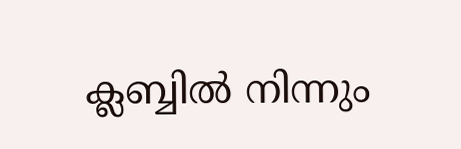ക്ലബ്ബില്‍ നിന്നും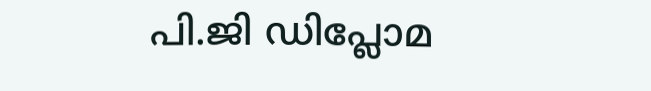പി.ജി ഡിപ്ലോമ